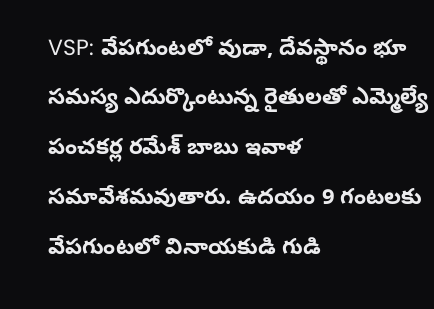VSP: వేపగుంటలో వుడా, దేవస్థానం భూ సమస్య ఎదుర్కొంటున్న రైతులతో ఎమ్మెల్యే పంచకర్ల రమేశ్ బాబు ఇవాళ సమావేశమవుతారు. ఉదయం 9 గంటలకు వేపగుంటలో వినాయకుడి గుడి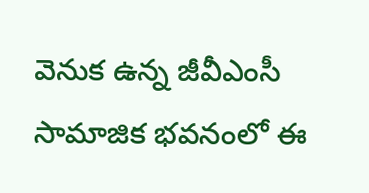వెనుక ఉన్న జీవీఎంసీ సామాజిక భవనంలో ఈ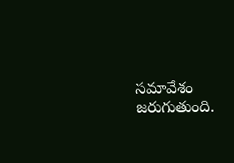సమావేశం జరుగుతుంది.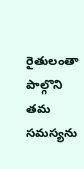రైతులంతా పాల్గొని తమ సమస్యను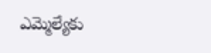ఎమ్మెల్యేకు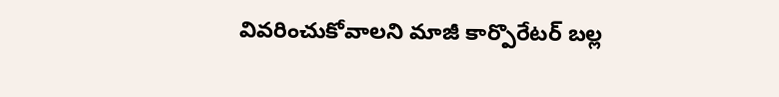వివరించుకోవాలని మాజీ కార్పొరేటర్ బల్ల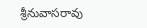శ్రీనువాసరావు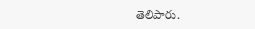తెలిపారు.